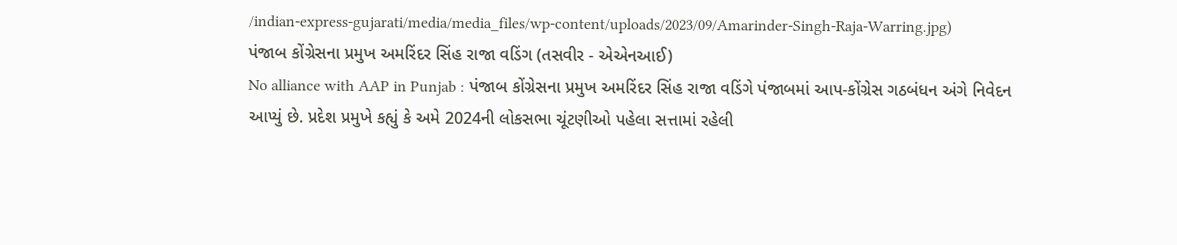/indian-express-gujarati/media/media_files/wp-content/uploads/2023/09/Amarinder-Singh-Raja-Warring.jpg)
પંજાબ કોંગ્રેસના પ્રમુખ અમરિંદર સિંહ રાજા વડિંગ (તસવીર - એએનઆઈ)
No alliance with AAP in Punjab : પંજાબ કોંગ્રેસના પ્રમુખ અમરિંદર સિંહ રાજા વડિંગે પંજાબમાં આપ-કોંગ્રેસ ગઠબંધન અંગે નિવેદન આપ્યું છે. પ્રદેશ પ્રમુખે કહ્યું કે અમે 2024ની લોકસભા ચૂંટણીઓ પહેલા સત્તામાં રહેલી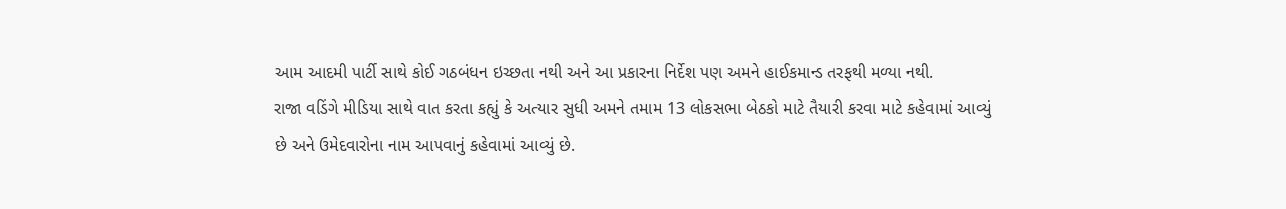આમ આદમી પાર્ટી સાથે કોઈ ગઠબંધન ઇચ્છતા નથી અને આ પ્રકારના નિર્દેશ પણ અમને હાઈકમાન્ડ તરફથી મળ્યા નથી.
રાજા વડિંગે મીડિયા સાથે વાત કરતા કહ્યું કે અત્યાર સુધી અમને તમામ 13 લોકસભા બેઠકો માટે તૈયારી કરવા માટે કહેવામાં આવ્યું છે અને ઉમેદવારોના નામ આપવાનું કહેવામાં આવ્યું છે.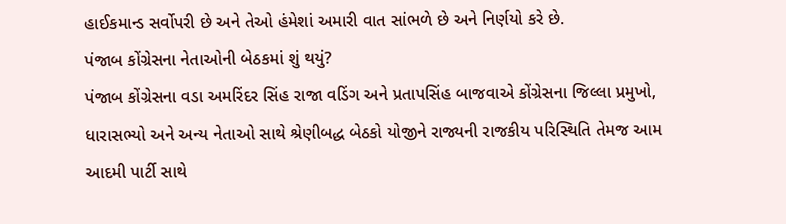હાઈકમાન્ડ સર્વોપરી છે અને તેઓ હંમેશાં અમારી વાત સાંભળે છે અને નિર્ણયો કરે છે.
પંજાબ કોંગ્રેસના નેતાઓની બેઠકમાં શું થયું?
પંજાબ કોંગ્રેસના વડા અમરિંદર સિંહ રાજા વડિંગ અને પ્રતાપસિંહ બાજવાએ કોંગ્રેસના જિલ્લા પ્રમુખો, ધારાસભ્યો અને અન્ય નેતાઓ સાથે શ્રેણીબદ્ધ બેઠકો યોજીને રાજ્યની રાજકીય પરિસ્થિતિ તેમજ આમ આદમી પાર્ટી સાથે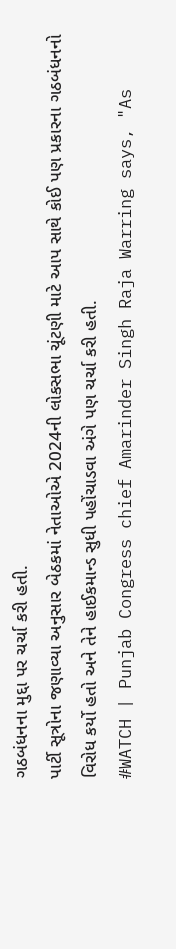ગઠબંધનના મુદ્દા પર ચર્ચા કરી હતી.
પાર્ટી સૂત્રોના જણાવ્યા અનુસાર બેઠકમાં નેતાઓએ 2024ની લોકસભા ચૂંટણી માટે આપ સાથે કોઈ પણ પ્રકારના ગઠબંધનનો વિરોધ કર્યો હતો અને તેને હાઈકમાન્ડ સુધી પહોંચાડવા અંગે પણ ચર્ચા કરી હતી.
#WATCH | Punjab Congress chief Amarinder Singh Raja Warring says, "As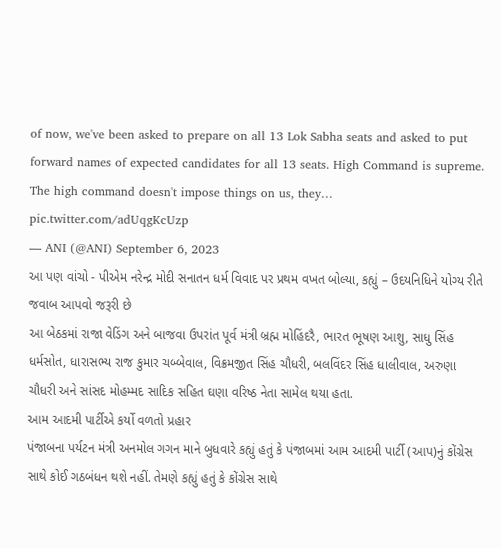of now, we've been asked to prepare on all 13 Lok Sabha seats and asked to put forward names of expected candidates for all 13 seats. High Command is supreme. The high command doesn't impose things on us, they… pic.twitter.com/adUqgKcUzp
— ANI (@ANI) September 6, 2023
આ પણ વાંચો - પીએમ નરેન્દ્ર મોદી સનાતન ધર્મ વિવાદ પર પ્રથમ વખત બોલ્યા, કહ્યું – ઉદયનિધિને યોગ્ય રીતે જવાબ આપવો જરૂરી છે
આ બેઠકમાં રાજા વેડિંગ અને બાજવા ઉપરાંત પૂર્વ મંત્રી બ્રહ્મ મોહિંદરૈ, ભારત ભૂષણ આશુ, સાધુ સિંહ ધર્મસોત, ધારાસભ્ય રાજ કુમાર ચબ્બેવાલ, વિક્રમજીત સિંહ ચૌધરી, બલવિંદર સિંહ ધાલીવાલ, અરુણા ચૌધરી અને સાંસદ મોહમ્મદ સાદિક સહિત ઘણા વરિષ્ઠ નેતા સામેલ થયા હતા.
આમ આદમી પાર્ટીએ કર્યો વળતો પ્રહાર
પંજાબના પર્યટન મંત્રી અનમોલ ગગન માને બુધવારે કહ્યું હતું કે પંજાબમાં આમ આદમી પાર્ટી (આપ)નું કોંગ્રેસ સાથે કોઈ ગઠબંધન થશે નહીં. તેમણે કહ્યું હતું કે કોંગ્રેસ સાથે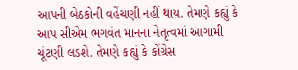આપની બેઠકોની વહેંચણી નહીં થાય. તેમણે કહ્યું કે આપ સીએમ ભગવંત માનના નેતૃત્વમાં આગામી ચૂંટણી લડશે. તેમણે કહ્યું કે કોંગ્રેસ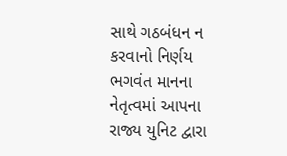સાથે ગઠબંધન ન કરવાનો નિર્ણય ભગવંત માનના નેતૃત્વમાં આપના રાજ્ય યુનિટ દ્વારા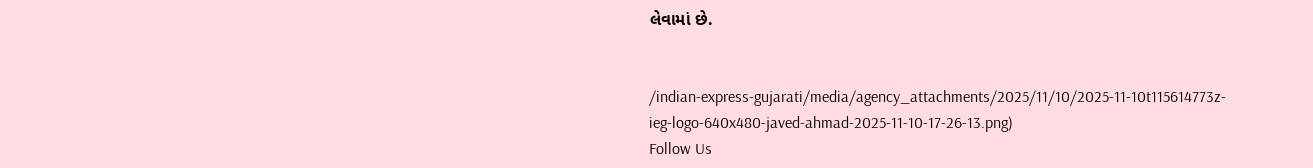લેવામાં છે.


/indian-express-gujarati/media/agency_attachments/2025/11/10/2025-11-10t115614773z-ieg-logo-640x480-javed-ahmad-2025-11-10-17-26-13.png)
Follow Us